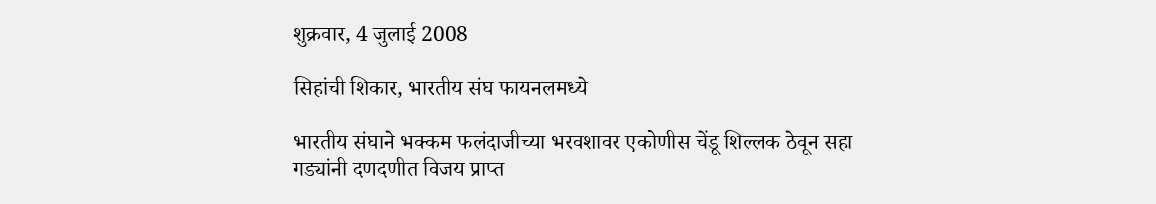शुक्रवार, 4 जुलाई 2008

सिहांची शिकार, भारतीय संघ फायनलमध्ये

भारतीय संघाने भक्कम फलंदाजीच्या भरवशावर एकोणीस चेंडू शिल्लक ठेवून सहा गड्यांनी दणदणीत विजय प्राप्त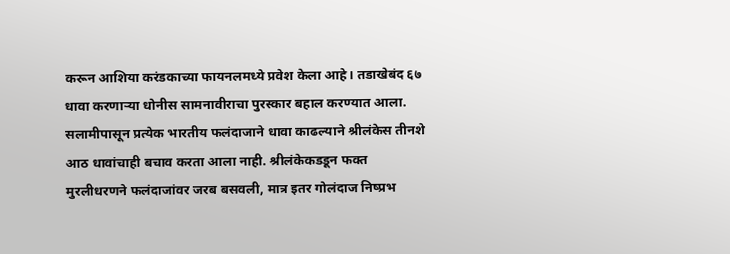करून आशिया करंडकाच्या फायनलमध्ये प्रवेश केला आहे। तडाखेबंद ६७ धावा करणाऱ्या धोनीस सामनावीराचा पुरस्कार बहाल करण्यात आला.
सलामीपासून प्रत्येक भारतीय फलंदाजाने धावा काढल्याने श्रीलंकेस तीनशे आठ धावांचाही बचाव करता आला नाही. श्रीलंकेकडडून फक्त मुरलीधरणने फलंदाजांवर जरब बसवली, मात्र इतर गोलंदाज निष्प्रभ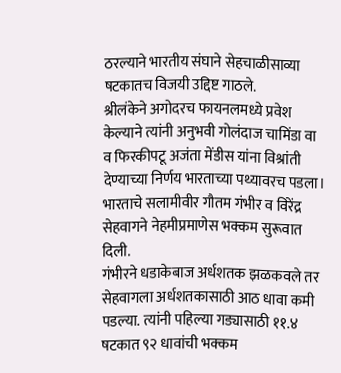ठरल्याने भारतीय संघाने सेहचाळीसाव्या षटकातच विजयी उद्दिष्ट गाठले.
श्रीलंकेने अगोदरच फायनलमध्ये प्रवेश केल्याने त्यांनी अनुभवी गोलंदाज चामिंडा वा व फिरकीपटू अजंता मेंडीस यांना विश्रांती देण्याच्या निर्णय भारताच्या पथ्यावरच पडला। भारताचे सलामीवीर गौतम गंभीर व विरेंद्र सेहवागने नेहमीप्रमाणेस भक्कम सुरूवात दिली.
गंभीरने धडाकेबाज अर्धशतक झळकवले तर सेहवागला अर्धशतकासाठी आठ धावा कमी पडल्या. त्यांनी पहिल्या गड्यासाठी ११.४ षटकात ९२ धावांची भक्कम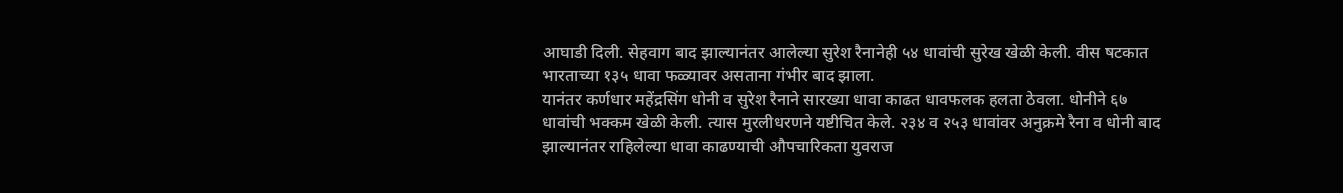आघाडी दिली. सेहवाग बाद झाल्यानंतर आलेल्या सुरेश रैनानेही ५४ धावांची सुरेख खेळी केली. वीस षटकात भारताच्या १३५ धावा फळ्यावर असताना गंभीर बाद झाला.
यानंतर कर्णधार महेंद्रसिंग धोनी व सुरेश रैनाने सारख्या धावा काढत धावफलक हलता ठेवला. धोनीने ६७ धावांची भक्कम खेळी केली. त्यास मुरलीधरणने यष्टीचित केले. २३४ व २५३ धावांवर अनुक्रमे रैना व धोनी बाद झाल्यानंतर राहिलेल्या धावा काढण्याची औपचारिकता युवराज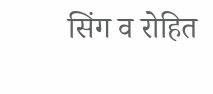सिंग व रोहित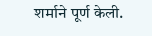शर्माने पूर्ण केली.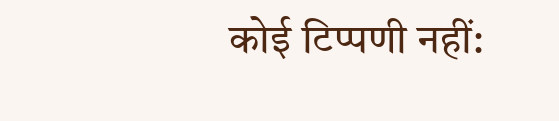कोई टिप्पणी नहीं: